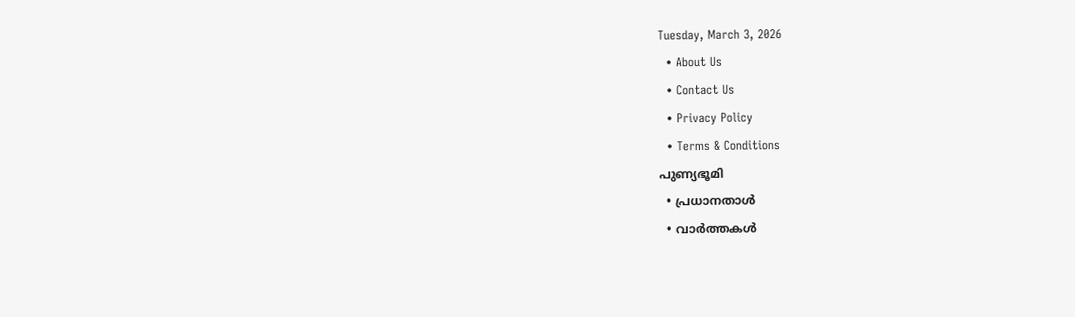Tuesday, March 3, 2026
  • About Us
  • Contact Us
  • Privacy Policy
  • Terms & Conditions
പുണ്യഭൂമി
  • പ്രധാനതാൾ
  • വാർത്തകൾ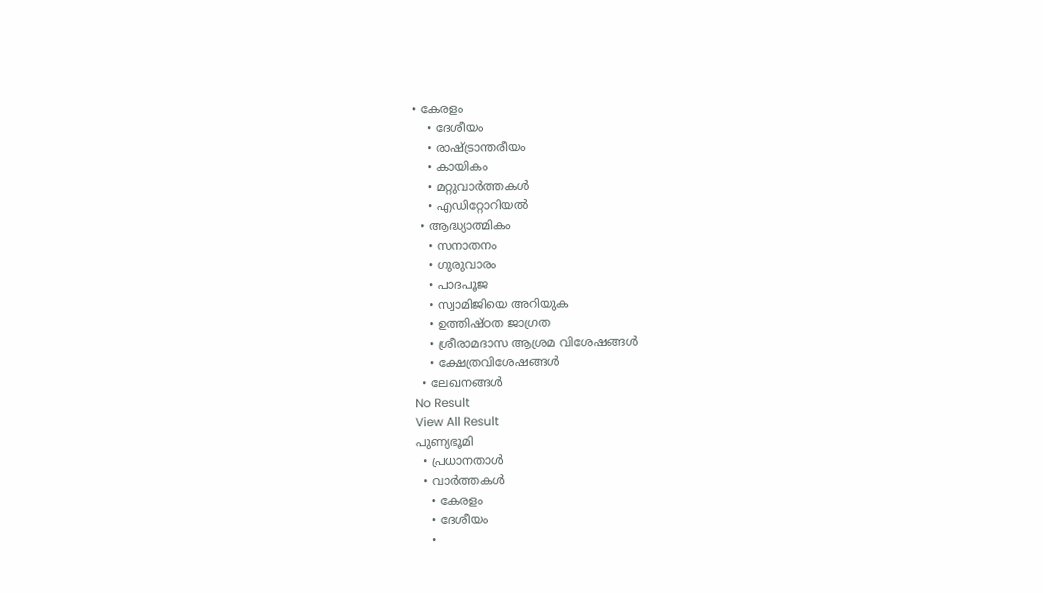• കേരളം
    • ദേശീയം
    • രാഷ്ട്രാന്തരീയം
    • കായികം
    • മറ്റുവാര്‍ത്തകള്‍
    • എഡിറ്റോറിയല്‍
  • ആദ്ധ്യാത്മികം
    • സനാതനം
    • ഗുരുവാരം
    • പാദപൂജ
    • സ്വാമിജിയെ അറിയുക
    • ഉത്തിഷ്ഠത ജാഗ്രത
    • ശ്രീരാമദാസ ആശ്രമ വിശേഷങ്ങൾ
    • ക്ഷേത്രവിശേഷങ്ങള്‍
  • ലേഖനങ്ങള്‍
No Result
View All Result
പുണ്യഭൂമി
  • പ്രധാനതാൾ
  • വാർത്തകൾ
    • കേരളം
    • ദേശീയം
    •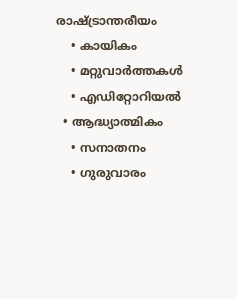രാഷ്ട്രാന്തരീയം
    • കായികം
    • മറ്റുവാര്‍ത്തകള്‍
    • എഡിറ്റോറിയല്‍
  • ആദ്ധ്യാത്മികം
    • സനാതനം
    • ഗുരുവാരം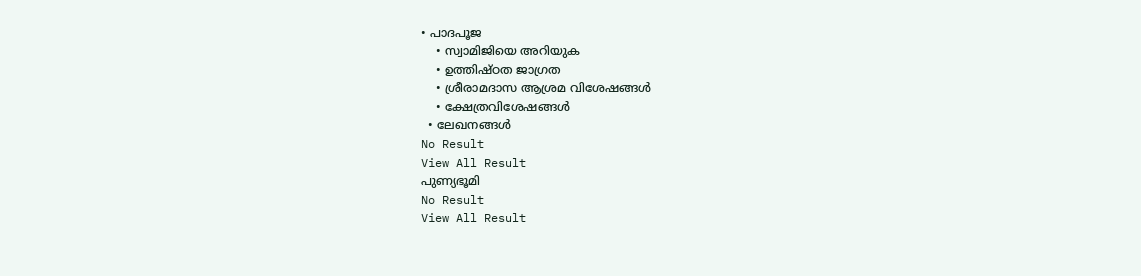• പാദപൂജ
    • സ്വാമിജിയെ അറിയുക
    • ഉത്തിഷ്ഠത ജാഗ്രത
    • ശ്രീരാമദാസ ആശ്രമ വിശേഷങ്ങൾ
    • ക്ഷേത്രവിശേഷങ്ങള്‍
  • ലേഖനങ്ങള്‍
No Result
View All Result
പുണ്യഭൂമി
No Result
View All Result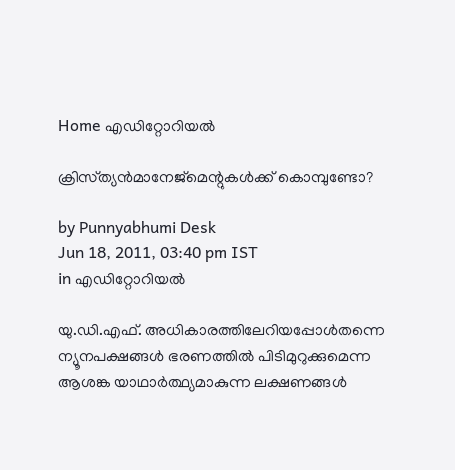Home എഡിറ്റോറിയല്‍

ക്രിസ്‌ത്യന്‍മാനേജ്‌മെന്റുകള്‍ക്ക്‌ കൊമ്പുണ്ടോ?

by Punnyabhumi Desk
Jun 18, 2011, 03:40 pm IST
in എഡിറ്റോറിയല്‍

യു.ഡി.എഫ്‌. അധികാരത്തിലേറിയപ്പോള്‍തന്നെ ന്യൂനപക്ഷങ്ങള്‍ ഭരണത്തില്‍ പിടിമുറുക്കുമെന്ന ആശങ്ക യാഥാര്‍ത്ഥ്യമാകുന്ന ലക്ഷണങ്ങള്‍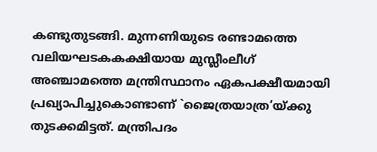കണ്ടുതുടങ്ങി. മുന്നണിയുടെ രണ്ടാമത്തെ വലിയഘടകകക്ഷിയായ മുസ്ലീംലീഗ്‌ അഞ്ചാമത്തെ മന്ത്രിസ്ഥാനം ഏകപക്ഷീയമായി പ്രഖ്യാപിച്ചുകൊണ്ടാണ്‌ `ജൈത്രയാത്ര’യ്‌ക്കു തുടക്കമിട്ടത്‌. മന്ത്രിപദം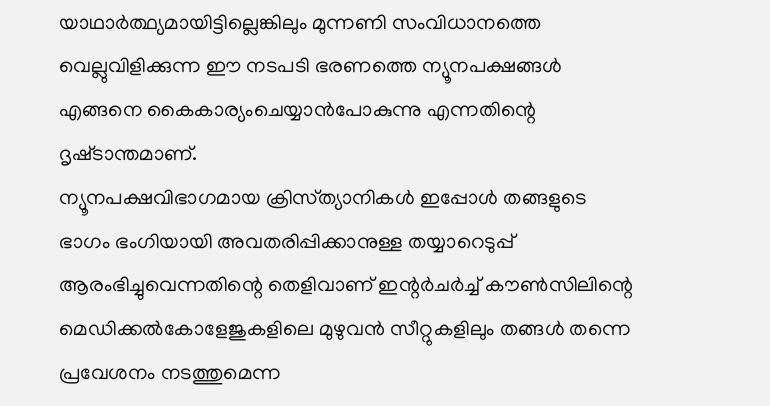യാഥാര്‍ത്ഥ്യമായിട്ടില്ലെങ്കിലും മുന്നണി സംവിധാനത്തെ വെല്ലുവിളിക്കുന്ന ഈ നടപടി ഭരണത്തെ ന്യൂനപക്ഷങ്ങള്‍ എങ്ങനെ കൈകാര്യംചെയ്യാന്‍പോകുന്നു എന്നതിന്റെ ദൃഷ്‌ടാന്തമാണ്‌.
ന്യൂനപക്ഷവിഭാഗമായ ക്രിസ്‌ത്യാനികള്‍ ഇപ്പോള്‍ തങ്ങളുടെ ഭാഗം ഭംഗിയായി അവതരിപ്പിക്കാനുള്ള തയ്യാറെടുപ്പ്‌ ആരംഭിച്ചുവെന്നതിന്റെ തെളിവാണ്‌ ഇന്റര്‍ചര്‍ച്ച്‌ കൗണ്‍സിലിന്റെ മെഡിക്കല്‍കോളേജുകളിലെ മുഴുവന്‍ സീറ്റുകളിലും തങ്ങള്‍ തന്നെ പ്രവേശനം നടത്തുമെന്ന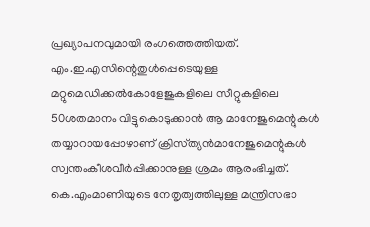പ്രഖ്യാപനവുമായി രംഗത്തെത്തിയത്‌.
എം.ഇ.എസിന്റെതുള്‍പ്പെടെയുള്ള മറ്റുമെഡിക്കല്‍കോളേജുകളിലെ സീറ്റുകളിലെ 50ശതമാനം വിട്ടുകൊടുക്കാന്‍ ആ മാനേജുമെന്റുകള്‍ തയ്യാറായപ്പോഴാണ്‌ ക്രിസ്‌ത്യന്‍മാനേജുമെന്റുകള്‍ സ്വന്തംകീശവീര്‍പ്പിക്കാനുള്ള ശ്രമം ആരംഭിച്ചത്‌. കെ.എംമാണിയുടെ നേതൃത്വത്തിലുള്ള മന്ത്രിസഭാ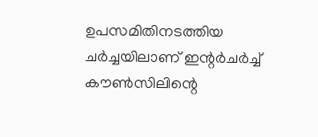ഉപസമിതിനടത്തിയ ചര്‍ച്ചയിലാണ്‌ ഇന്റര്‍ചര്‍ച്ച്‌ കൗണ്‍സിലിന്റെ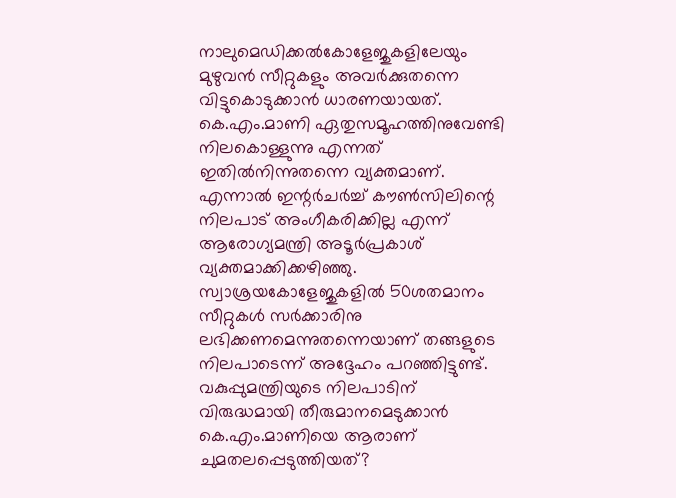നാലുമെഡിക്കല്‍കോളേജുകളിലേയും മുഴുവന്‍ സീറ്റുകളും അവര്‍ക്കുതന്നെ വിട്ടുകൊടുക്കാന്‍ ധാരണയായത്‌. കെ.എം.മാണി ഏതുസമൂഹത്തിനുവേണ്ടി നിലകൊള്ളുന്നു എന്നത്‌ ഇതില്‍നിന്നുതന്നെ വ്യക്തമാണ്‌.
എന്നാല്‍ ഇന്റര്‍ചര്‍ച്ച്‌ കൗണ്‍സിലിന്റെ നിലപാട്‌ അംഗീകരിക്കില്ല എന്ന്‌ ആരോഗ്യമന്ത്രി അടൂര്‍പ്രകാശ്‌ വ്യക്തമാക്കിക്കഴിഞ്ഞു. സ്വാശ്രയകോളേജുകളില്‍ 50ശതമാനം സീറ്റുകള്‍ സര്‍ക്കാരിനു ലഭിക്കണമെന്നുതന്നെയാണ്‌ തങ്ങളുടെ നിലപാടെന്ന്‌ അദ്ദേഹം പറഞ്ഞിട്ടുണ്ട്‌. വകുപ്പുമന്ത്രിയുടെ നിലപാടിന്‌ വിരുദ്ധമായി തീരുമാനമെടുക്കാന്‍ കെ.എം.മാണിയെ ആരാണ്‌ ചുമതലപ്പെടുത്തിയത്‌?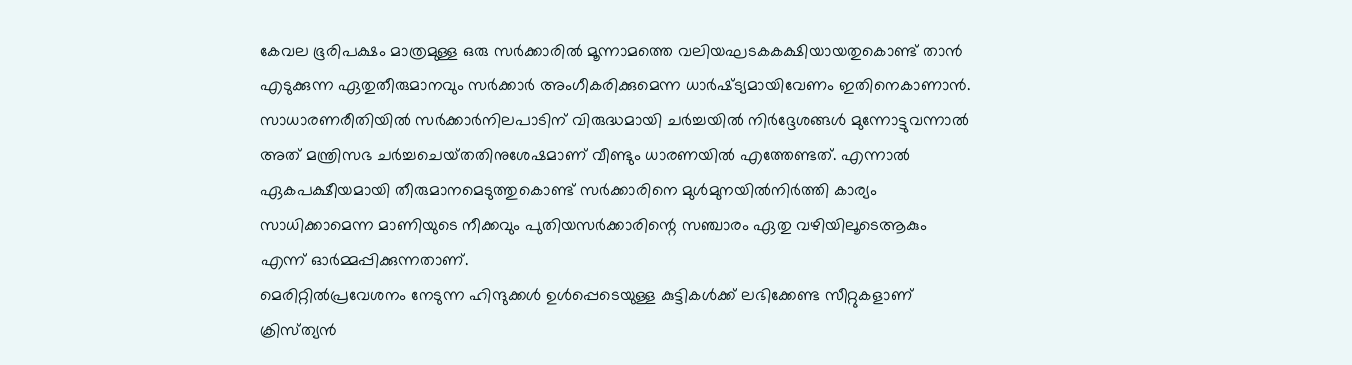കേവല ഭൂരിപക്ഷം മാത്രമുള്ള ഒരു സര്‍ക്കാരില്‍ മൂന്നാമത്തെ വലിയഘടകകക്ഷിയായതുകൊണ്ട്‌ താന്‍ എടുക്കുന്ന ഏതുതീരുമാനവും സര്‍ക്കാര്‍ അംഗീകരിക്കുമെന്ന ധാര്‍ഷ്‌ട്യമായിവേണം ഇതിനെകാണാന്‍.
സാധാരണരീതിയില്‍ സര്‍ക്കാര്‍നിലപാടിന്‌ വിരുദ്ധമായി ചര്‍ച്ചയില്‍ നിര്‍ദ്ദേശങ്ങള്‍ മുന്നോട്ടുവന്നാല്‍ അത്‌ മന്ത്രിസഭ ചര്‍ച്ചചെയ്‌തതിനുശേഷമാണ്‌ വീണ്ടും ധാരണയില്‍ എത്തേണ്ടത്‌. എന്നാല്‍ ഏകപക്ഷീയമായി തീരുമാനമെടുത്തുകൊണ്ട്‌ സര്‍ക്കാരിനെ മുള്‍മുനയില്‍നിര്‍ത്തി കാര്യം സാധിക്കാമെന്ന മാണിയുടെ നീക്കവും പുതിയസര്‍ക്കാരിന്റെ സഞ്ചാരം ഏതു വഴിയിലൂടെആകും എന്ന്‌ ഓര്‍മ്മപ്പിക്കുന്നതാണ്‌.
മെരിറ്റില്‍പ്രവേശനം നേടുന്ന ഹിന്ദുക്കള്‍ ഉള്‍പ്പെടെയുള്ള കുട്ടികള്‍ക്ക്‌ ലഭിക്കേണ്ട സീറ്റുകളാണ്‌ ക്രിസ്‌ത്യന്‍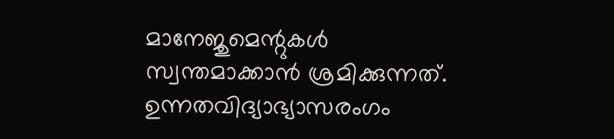മാനേജുമെന്റുകള്‍ സ്വന്തമാക്കാന്‍ ശ്രമിക്കുന്നത്‌. ഉന്നതവിദ്യാഭ്യാസരംഗം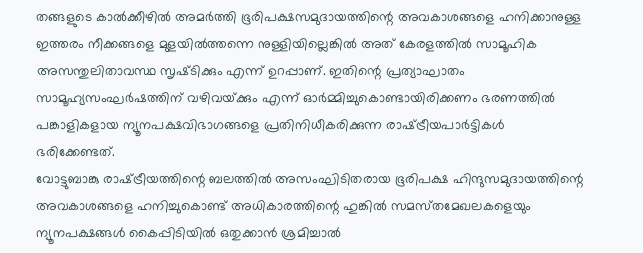തങ്ങളുടെ കാല്‍ക്കീഴില്‍ അമര്‍ത്തി ഭൂരിപക്ഷസമുദായത്തിന്റെ അവകാശങ്ങളെ ഹനിക്കാനുള്ള ഇത്തരം നീക്കങ്ങളെ മുളയില്‍ത്തന്നെ നുള്ളിയില്ലെങ്കില്‍ അത്‌ കേരളത്തില്‍ സാമൂഹിക അസന്തുലിതാവസ്ഥ സൃഷ്‌ടിക്കും എന്ന്‌ ഉറപ്പാണ്‌. ഇതിന്റെ പ്രത്യാഘാതം സാമൂഹ്യസംഘര്‍ഷത്തിന്‌ വഴിവയ്‌ക്കും എന്ന്‌ ഓര്‍മ്മിച്ചുകൊണ്ടായിരിക്കണം ഭരണത്തില്‍ പങ്കാളികളായ ന്യൂനപക്ഷവിഭാഗങ്ങളെ പ്രതിനിധീകരിക്കുന്ന രാഷ്‌ട്രീയപാര്‍ട്ടികള്‍ ഭരിക്കേണ്ടത്‌.
വോട്ടുബാങ്കു രാഷ്‌ട്രീയത്തിന്റെ ബലത്തില്‍ അസംഘിടിതരായ ഭൂരിപക്ഷ ഹിന്ദുസമുദായത്തിന്റെ അവകാശങ്ങളെ ഹനിച്ചുകൊണ്ട്‌ അധികാരത്തിന്റെ ഹുങ്കില്‍ സമസ്‌തമേഖലകളെയും ന്യൂനപക്ഷങ്ങള്‍ കൈപ്പിടിയില്‍ ഒതുക്കാന്‍ ശ്രമിച്ചാല്‍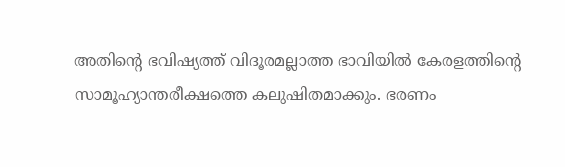അതിന്റെ ഭവിഷ്യത്ത്‌ വിദൂരമല്ലാത്ത ഭാവിയില്‍ കേരളത്തിന്റെ സാമൂഹ്യാന്തരീക്ഷത്തെ കലുഷിതമാക്കും. ഭരണം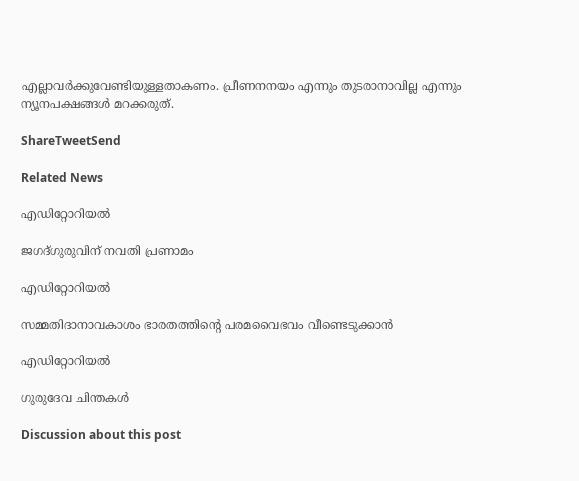എല്ലാവര്‍ക്കുവേണ്ടിയുള്ളതാകണം. പ്രീണനനയം എന്നും തുടരാനാവില്ല എന്നും ന്യൂനപക്ഷങ്ങള്‍ മറക്കരുത്‌.

ShareTweetSend

Related News

എഡിറ്റോറിയല്‍

ജഗദ്ഗുരുവിന് നവതി പ്രണാമം

എഡിറ്റോറിയല്‍

സമ്മതിദാനാവകാശം ഭാരതത്തിന്റെ പരമവൈഭവം വീണ്ടെടുക്കാന്‍

എഡിറ്റോറിയല്‍

ഗുരുദേവ ചിന്തകള്‍

Discussion about this post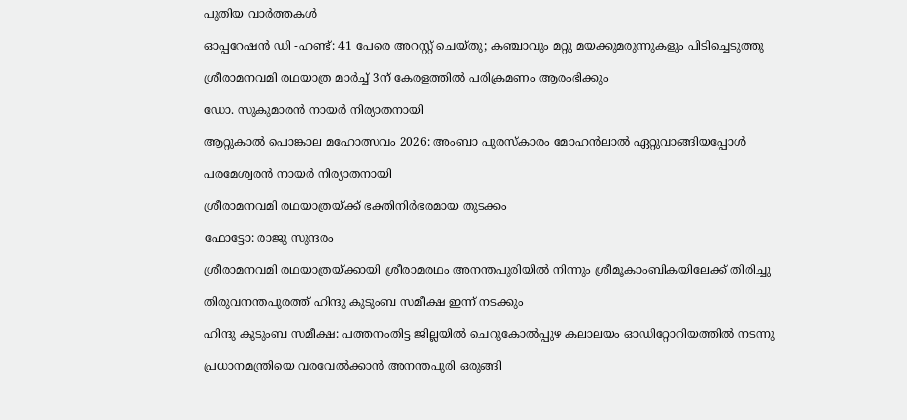പുതിയ വാർത്തകൾ

ഓപ്പറേഷൻ ഡി -ഹണ്ട്: 41 പേരെ അറസ്റ്റ് ചെയ്തു; കഞ്ചാവും മറ്റു മയക്കുമരുന്നുകളും പിടിച്ചെടുത്തു

ശ്രീരാമനവമി രഥയാത്ര മാര്‍ച്ച് 3ന് കേരളത്തില്‍ പരിക്രമണം ആരംഭിക്കും

ഡോ. സുകുമാരന്‍ നായര്‍ നിര്യാതനായി

ആറ്റുകാല്‍ പൊങ്കാല മഹോത്സവം 2026: അംബാ പുരസ്‌കാരം മോഹന്‍ലാല്‍ ഏറ്റുവാങ്ങിയപ്പോള്‍

പരമേശ്വരന്‍ നായര്‍ നിര്യാതനായി

ശ്രീരാമനവമി രഥയാത്രയ്ക്ക് ഭക്തിനിര്‍ഭരമായ തുടക്കം

ഫോട്ടോ: രാജു സുന്ദരം

ശ്രീരാമനവമി രഥയാത്രയ്ക്കായി ശ്രീരാമരഥം അനന്തപുരിയില്‍ നിന്നും ശ്രീമൂകാംബികയിലേക്ക് തിരിച്ചു

തിരുവനന്തപുരത്ത് ഹിന്ദു കുടുംബ സമീക്ഷ ഇന്ന് നടക്കും

ഹിന്ദു കുടുംബ സമീക്ഷ: പത്തനംതിട്ട ജില്ലയില്‍ ചെറുകോല്‍പ്പുഴ കലാലയം ഓഡിറ്റോറിയത്തില്‍ നടന്നു

പ്രധാനമന്ത്രിയെ വരവേല്‍ക്കാന്‍ അനന്തപുരി ഒരുങ്ങി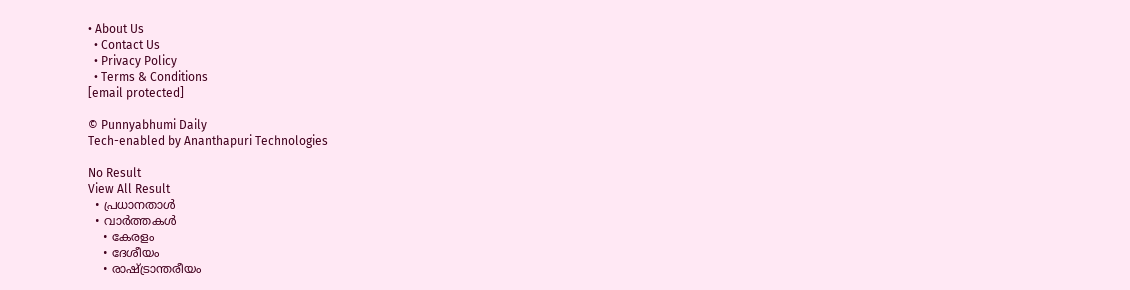• About Us
  • Contact Us
  • Privacy Policy
  • Terms & Conditions
[email protected]

© Punnyabhumi Daily
Tech-enabled by Ananthapuri Technologies

No Result
View All Result
  • പ്രധാനതാൾ
  • വാർത്തകൾ
    • കേരളം
    • ദേശീയം
    • രാഷ്ട്രാന്തരീയം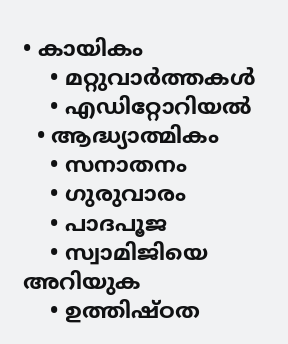• കായികം
    • മറ്റുവാര്‍ത്തകള്‍
    • എഡിറ്റോറിയല്‍
  • ആദ്ധ്യാത്മികം
    • സനാതനം
    • ഗുരുവാരം
    • പാദപൂജ
    • സ്വാമിജിയെ അറിയുക
    • ഉത്തിഷ്ഠത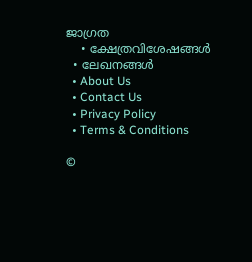ജാഗ്രത
    • ക്ഷേത്രവിശേഷങ്ങള്‍
  • ലേഖനങ്ങള്‍
  • About Us
  • Contact Us
  • Privacy Policy
  • Terms & Conditions

©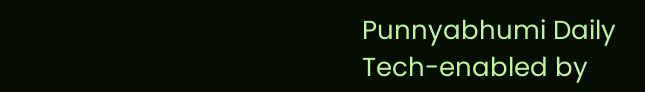Punnyabhumi Daily
Tech-enabled by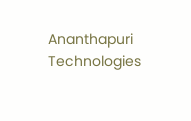Ananthapuri Technologies